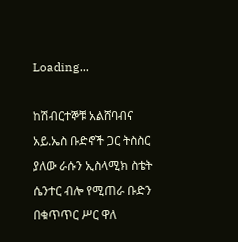Loading...

ከሽብርተኞቹ አልሸባብና አይ.ኤስ ቡድኖች ጋር ትስስር ያለው ራሱን ኢስላሚክ ስቴት ሴንተር ብሎ የሚጠራ ቡድን በቁጥጥር ሥር ዋለ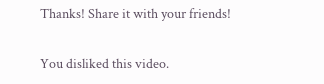Thanks! Share it with your friends!

You disliked this video.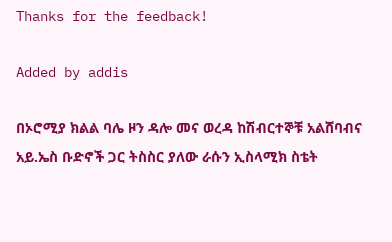Thanks for the feedback!

Added by addis

በኦሮሚያ ክልል ባሌ ዞን ዳሎ መና ወረዳ ከሽብርተኞቹ አልሸባብና አይ.ኤስ ቡድኖች ጋር ትስስር ያለው ራሱን ኢስላሚክ ስቴት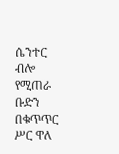ሴንተር ብሎ የሚጠራ ቡድን በቁጥጥር ሥር ዋለ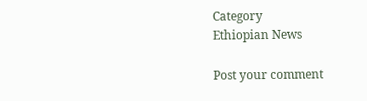Category
Ethiopian News

Post your comment